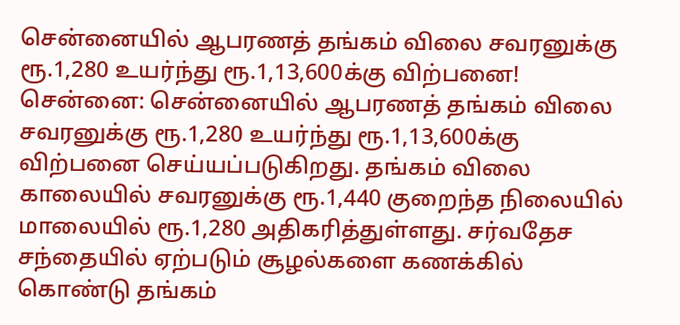சென்னையில் ஆபரணத் தங்கம் விலை சவரனுக்கு ரூ.1,280 உயர்ந்து ரூ.1,13,600க்கு விற்பனை!
சென்னை: சென்னையில் ஆபரணத் தங்கம் விலை சவரனுக்கு ரூ.1,280 உயர்ந்து ரூ.1,13,600க்கு விற்பனை செய்யப்படுகிறது. தங்கம் விலை காலையில் சவரனுக்கு ரூ.1,440 குறைந்த நிலையில் மாலையில் ரூ.1,280 அதிகரித்துள்ளது. சர்வதேச சந்தையில் ஏற்படும் சூழல்களை கணக்கில் கொண்டு தங்கம்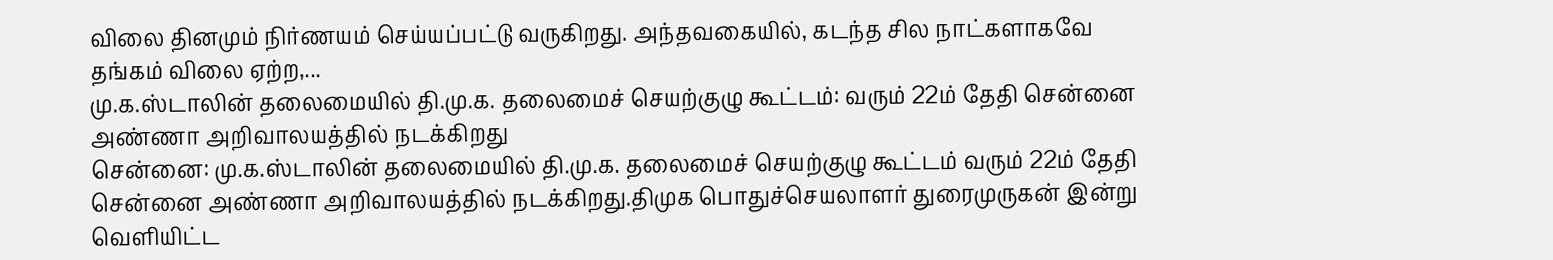விலை தினமும் நிர்ணயம் செய்யப்பட்டு வருகிறது. அந்தவகையில், கடந்த சில நாட்களாகவே தங்கம் விலை ஏற்ற,...
மு.க.ஸ்டாலின் தலைமையில் தி.மு.க. தலைமைச் செயற்குழு கூட்டம்: வரும் 22ம் தேதி சென்னை அண்ணா அறிவாலயத்தில் நடக்கிறது
சென்னை: மு.க.ஸ்டாலின் தலைமையில் தி.மு.க. தலைமைச் செயற்குழு கூட்டம் வரும் 22ம் தேதி சென்னை அண்ணா அறிவாலயத்தில் நடக்கிறது.திமுக பொதுச்செயலாளர் துரைமுருகன் இன்று வெளியிட்ட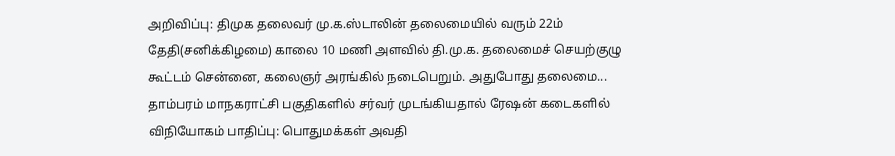அறிவிப்பு: திமுக தலைவர் மு.க.ஸ்டாலின் தலைமையில் வரும் 22ம் தேதி(சனிக்கிழமை) காலை 10 மணி அளவில் தி.மு.க. தலைமைச் செயற்குழு கூட்டம் சென்னை, கலைஞர் அரங்கில் நடைபெறும். அதுபோது தலைமை...
தாம்பரம் மாநகராட்சி பகுதிகளில் சர்வர் முடங்கியதால் ரேஷன் கடைகளில் விநியோகம் பாதிப்பு: பொதுமக்கள் அவதி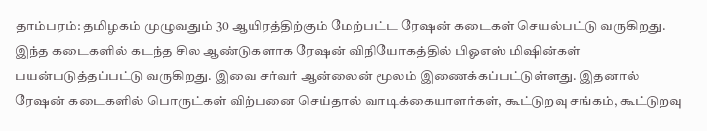தாம்பரம்: தமிழகம் முழுவதும் 30 ஆயிரத்திற்கும் மேற்பட்ட ரேஷன் கடைகள் செயல்பட்டு வருகிறது. இந்த கடைகளில் கடந்த சில ஆண்டுகளாக ரேஷன் விநியோகத்தில் பிஓஎஸ் மிஷின்கள் பயன்படுத்தப்பட்டு வருகிறது. இவை சர்வர் ஆன்லைன் மூலம் இணைக்கப்பட்டுள்ளது. இதனால் ரேஷன் கடைகளில் பொருட்கள் விற்பனை செய்தால் வாடிக்கையாளர்கள், கூட்டுறவு சங்கம், கூட்டுறவு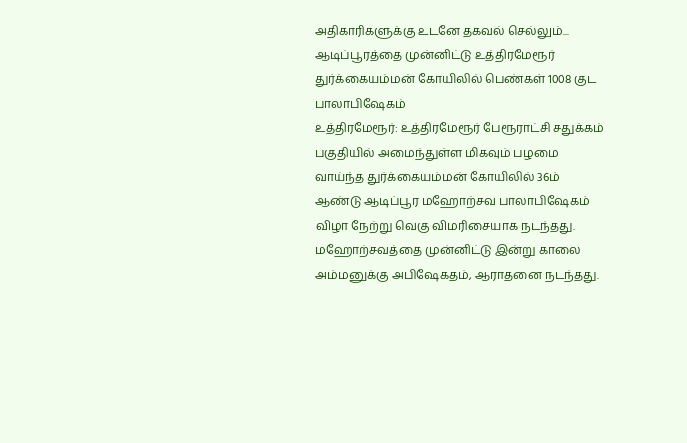அதிகாரிகளுக்கு உடனே தகவல் செல்லும்...
ஆடிப்பூரத்தை முன்னிட்டு உத்திரமேரூர் துர்க்கையம்மன் கோயிலில் பெண்கள் 1008 குட பாலாபிஷேகம்
உத்திரமேரூர்: உத்திரமேரூர் பேரூராட்சி சதுக்கம் பகுதியில் அமைந்துள்ள மிகவும் பழமை வாய்ந்த துர்க்கையம்மன் கோயிலில் 36ம் ஆண்டு ஆடிப்பூர மஹோற்சவ பாலாபிஷேகம் விழா நேற்று வெகு விமரிசையாக நடந்தது. மஹோற்சவத்தை முன்னிட்டு இன்று காலை அம்மனுக்கு அபிஷேகதம், ஆராதனை நடந்தது.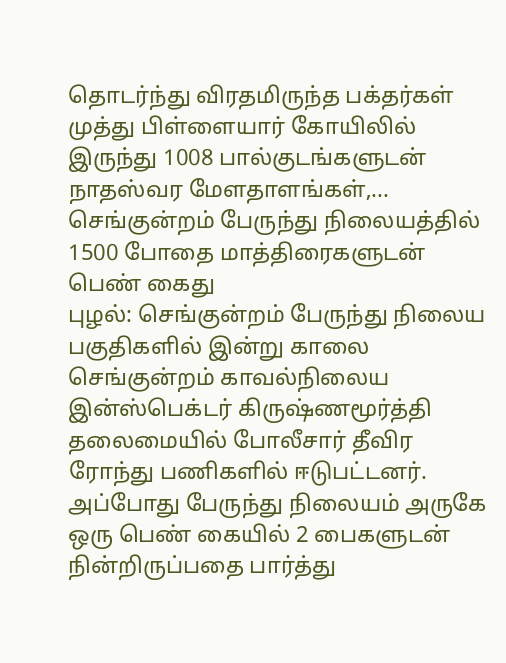தொடர்ந்து விரதமிருந்த பக்தர்கள் முத்து பிள்ளையார் கோயிலில் இருந்து 1008 பால்குடங்களுடன் நாதஸ்வர மேளதாளங்கள்,...
செங்குன்றம் பேருந்து நிலையத்தில் 1500 போதை மாத்திரைகளுடன் பெண் கைது
புழல்: செங்குன்றம் பேருந்து நிலைய பகுதிகளில் இன்று காலை செங்குன்றம் காவல்நிலைய இன்ஸ்பெக்டர் கிருஷ்ணமூர்த்தி தலைமையில் போலீசார் தீவிர ரோந்து பணிகளில் ஈடுபட்டனர். அப்போது பேருந்து நிலையம் அருகே ஒரு பெண் கையில் 2 பைகளுடன் நின்றிருப்பதை பார்த்து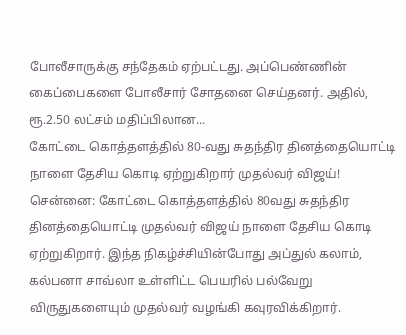போலீசாருக்கு சந்தேகம் ஏற்பட்டது. அப்பெண்ணின் கைப்பைகளை போலீசார் சோதனை செய்தனர். அதில், ரூ.2.50 லட்சம் மதிப்பிலான...
கோட்டை கொத்தளத்தில் 80-வது சுதந்திர தினத்தையொட்டி நாளை தேசிய கொடி ஏற்றுகிறார் முதல்வர் விஜய்!
சென்னை: கோட்டை கொத்தளத்தில் 80வது சுதந்திர தினத்தையொட்டி முதல்வர் விஜய் நாளை தேசிய கொடி ஏற்றுகிறார். இந்த நிகழ்ச்சியின்போது அப்துல் கலாம், கல்பனா சாவ்லா உள்ளிட்ட பெயரில் பல்வேறு விருதுகளையும் முதல்வர் வழங்கி கவுரவிக்கிறார்.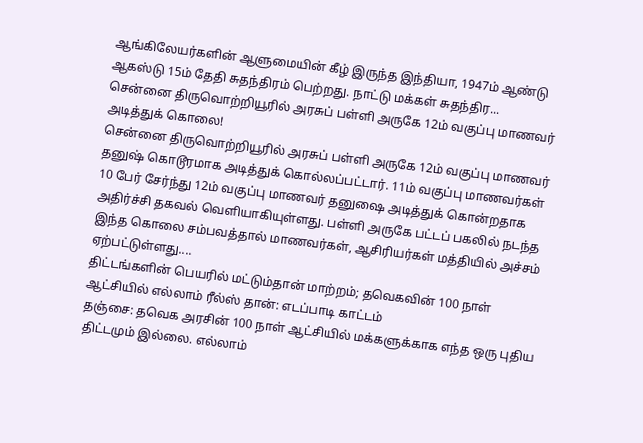ஆங்கிலேயர்களின் ஆளுமையின் கீழ் இருந்த இந்தியா, 1947ம் ஆண்டு ஆகஸ்டு 15ம் தேதி சுதந்திரம் பெற்றது. நாட்டு மக்கள் சுதந்திர...
சென்னை திருவொற்றியூரில் அரசுப் பள்ளி அருகே 12ம் வகுப்பு மாணவர் அடித்துக் கொலை!
சென்னை திருவொற்றியூரில் அரசுப் பள்ளி அருகே 12ம் வகுப்பு மாணவர் தனுஷ் கொடூரமாக அடித்துக் கொல்லப்பட்டார். 11ம் வகுப்பு மாணவர்கள் 10 பேர் சேர்ந்து 12ம் வகுப்பு மாணவர் தனுஷை அடித்துக் கொன்றதாக அதிர்ச்சி தகவல் வெளியாகியுள்ளது. பள்ளி அருகே பட்டப் பகலில் நடந்த இந்த கொலை சம்பவத்தால் மாணவர்கள், ஆசிரியர்கள் மத்தியில் அச்சம் ஏற்பட்டுள்ளது....
திட்டங்களின் பெயரில் மட்டும்தான் மாற்றம்; தவெகவின் 100 நாள் ஆட்சியில் எல்லாம் ரீல்ஸ் தான்: எடப்பாடி காட்டம்
தஞ்சை: தவெக அரசின் 100 நாள் ஆட்சியில் மக்களுக்காக எந்த ஒரு புதிய திட்டமும் இல்லை. எல்லாம்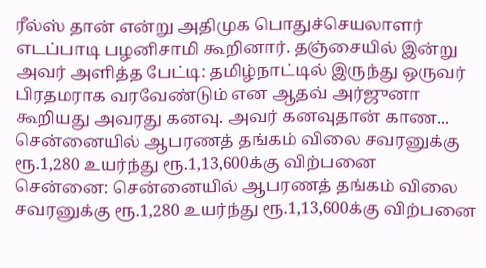ரீல்ஸ் தான் என்று அதிமுக பொதுச்செயலாளர் எடப்பாடி பழனிசாமி கூறினார். தஞ்சையில் இன்று அவர் அளித்த பேட்டி: தமிழ்நாட்டில் இருந்து ஒருவர் பிரதமராக வரவேண்டும் என ஆதவ் அர்ஜுனா கூறியது அவரது கனவு. அவர் கனவுதான் காண...
சென்னையில் ஆபரணத் தங்கம் விலை சவரனுக்கு ரூ.1,280 உயர்ந்து ரூ.1,13,600க்கு விற்பனை
சென்னை: சென்னையில் ஆபரணத் தங்கம் விலை சவரனுக்கு ரூ.1,280 உயர்ந்து ரூ.1,13,600க்கு விற்பனை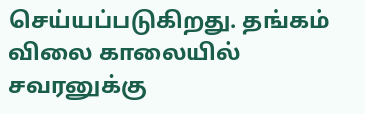செய்யப்படுகிறது. தங்கம் விலை காலையில் சவரனுக்கு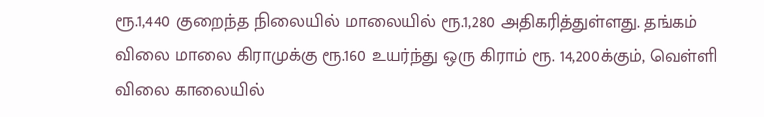ரூ.1,440 குறைந்த நிலையில் மாலையில் ரூ.1,280 அதிகரித்துள்ளது. தங்கம் விலை மாலை கிராமுக்கு ரூ.160 உயர்ந்து ஒரு கிராம் ரூ. 14,200க்கும், வெள்ளி விலை காலையில்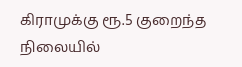கிராமுக்கு ரூ.5 குறைந்த நிலையில்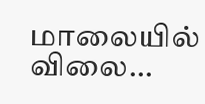மாலையில் விலை...